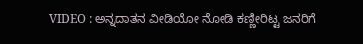VIDEO : ಅನ್ನದಾತನ ವೀಡಿಯೋ ನೋಡಿ ಕಣ್ಣೀರಿಟ್ಟ ಜನರಿಗೆ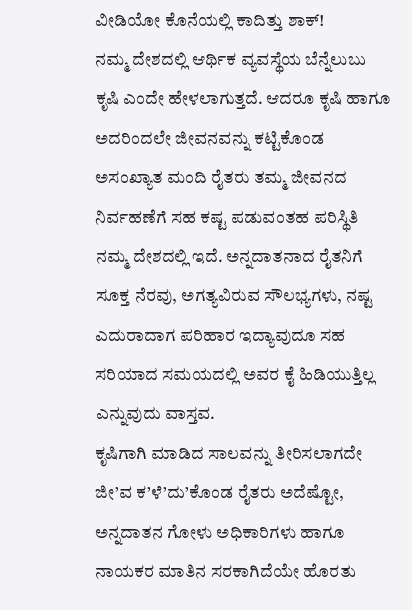ವೀಡಿಯೋ ಕೊನೆಯಲ್ಲಿ ಕಾದಿತ್ತು ಶಾಕ್!
ನಮ್ಮ ದೇಶದಲ್ಲಿ ಆರ್ಥಿಕ ವ್ಯವಸ್ಥೆಯ ಬೆನ್ನೆಲುಬು ಕೃಷಿ ಎಂದೇ ಹೇಳಲಾಗುತ್ತದೆ. ಆದರೂ ಕೃಷಿ ಹಾಗೂ ಅದರಿಂದಲೇ ಜೀವನವನ್ನು ಕಟ್ಟಿಕೊಂಡ ಅಸಂಖ್ಯಾತ ಮಂದಿ ರೈತರು ತಮ್ಮ ಜೀವನದ ನಿರ್ವಹಣೆಗೆ ಸಹ ಕಷ್ಟ ಪಡುವಂತಹ ಪರಿಸ್ಥಿತಿ ನಮ್ಮ ದೇಶದಲ್ಲಿ ಇದೆ. ಅನ್ನದಾತನಾದ ರೈತನಿಗೆ ಸೂಕ್ತ ನೆರವು, ಅಗತ್ಯವಿರುವ ಸೌಲಭ್ಯಗಳು, ನಷ್ಟ ಎದುರಾದಾಗ ಪರಿಹಾರ ಇದ್ಯಾವುದೂ ಸಹ ಸರಿಯಾದ ಸಮಯದಲ್ಲಿ ಅವರ ಕೈ ಹಿಡಿಯುತ್ತಿಲ್ಲ ಎನ್ನುವುದು ವಾಸ್ತವ.
ಕೃಷಿಗಾಗಿ ಮಾಡಿದ ಸಾಲವನ್ನು ತೀರಿಸಲಾಗದೇ ಜೀ’ವ ಕ’ಳೆ’ದು’ಕೊಂಡ ರೈತರು ಅದೆಷ್ಟೋ, ಅನ್ನದಾತನ ಗೋಳು ಅಧಿಕಾರಿಗಳು ಹಾಗೂ ನಾಯಕರ ಮಾತಿನ ಸರಕಾಗಿದೆಯೇ ಹೊರತು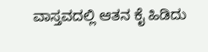ವಾಸ್ತವದಲ್ಲಿ ಆತನ ಕೈ ಹಿಡಿದು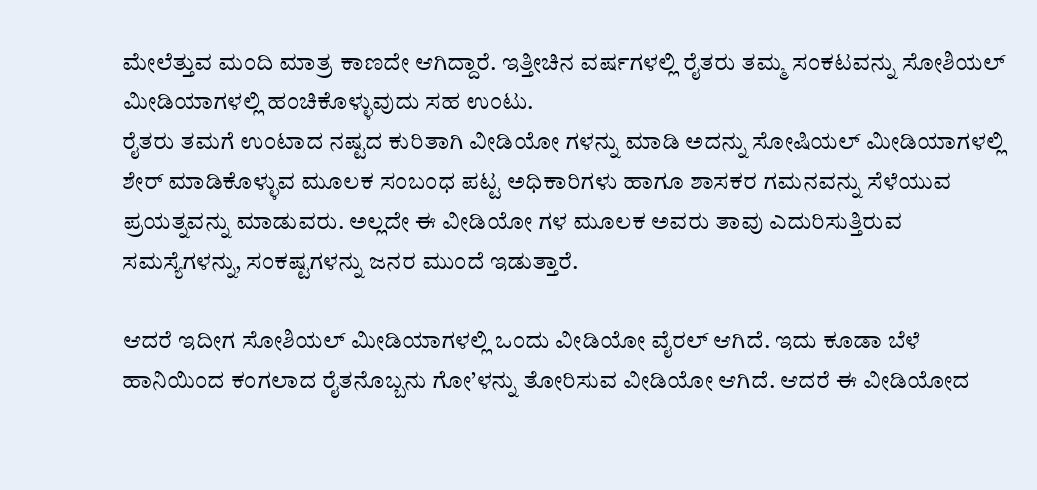ಮೇಲೆತ್ತುವ ಮಂದಿ ಮಾತ್ರ ಕಾಣದೇ ಆಗಿದ್ದಾರೆ. ಇತ್ತೀಚಿನ ವರ್ಷಗಳಲ್ಲಿ ರೈತರು ತಮ್ಮ ಸಂಕಟವನ್ನು ಸೋಶಿಯಲ್ ಮೀಡಿಯಾಗಳಲ್ಲಿ ಹಂಚಿಕೊಳ್ಳುವುದು ಸಹ ಉಂಟು.
ರೈತರು ತಮಗೆ ಉಂಟಾದ ನಷ್ಟದ ಕುರಿತಾಗಿ ವೀಡಿಯೋ ಗಳನ್ನು ಮಾಡಿ ಅದನ್ನು ಸೋಷಿಯಲ್ ಮೀಡಿಯಾಗಳಲ್ಲಿ ಶೇರ್ ಮಾಡಿಕೊಳ್ಳುವ ಮೂಲಕ ಸಂಬಂಧ ಪಟ್ಟ ಅಧಿಕಾರಿಗಳು ಹಾಗೂ ಶಾಸಕರ ಗಮನವನ್ನು ಸೆಳೆಯುವ ಪ್ರಯತ್ನವನ್ನು ಮಾಡುವರು. ಅಲ್ಲದೇ ಈ ವೀಡಿಯೋ ಗಳ ಮೂಲಕ ಅವರು ತಾವು ಎದುರಿಸುತ್ತಿರುವ ಸಮಸ್ಯೆಗಳನ್ನು, ಸಂಕಷ್ಟಗಳನ್ನು ಜನರ ಮುಂದೆ ಇಡುತ್ತಾರೆ.

ಆದರೆ ಇದೀಗ ಸೋಶಿಯಲ್ ಮೀಡಿಯಾಗಳಲ್ಲಿ ಒಂದು ವೀಡಿಯೋ ವೈರಲ್ ಆಗಿದೆ. ಇದು ಕೂಡಾ ಬೆಳೆ ಹಾನಿಯಿಂದ ಕಂಗಲಾದ ರೈತನೊಬ್ಬನು ಗೋ’ಳನ್ನು ತೋರಿಸುವ ವೀಡಿಯೋ ಆಗಿದೆ. ಆದರೆ ಈ ವೀಡಿಯೋದ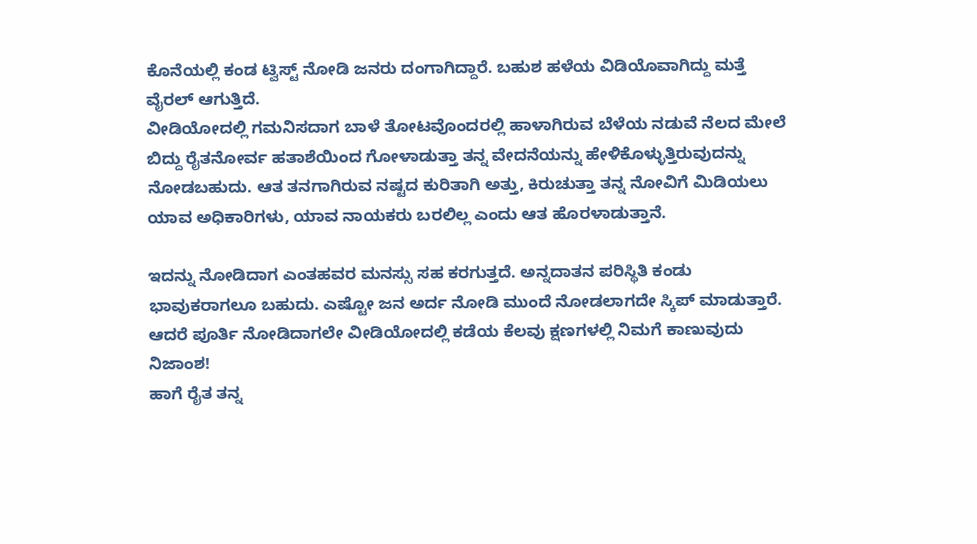ಕೊನೆಯಲ್ಲಿ ಕಂಡ ಟ್ವಿಸ್ಟ್ ನೋಡಿ ಜನರು ದಂಗಾಗಿದ್ದಾರೆ. ಬಹುಶ ಹಳೆಯ ವಿಡಿಯೊವಾಗಿದ್ದು ಮತ್ತೆ ವೈರಲ್ ಆಗುತ್ತಿದೆ.
ವೀಡಿಯೋದಲ್ಲಿ ಗಮನಿಸದಾಗ ಬಾಳೆ ತೋಟವೊಂದರಲ್ಲಿ ಹಾಳಾಗಿರುವ ಬೆಳೆಯ ನಡುವೆ ನೆಲದ ಮೇಲೆ ಬಿದ್ದು ರೈತನೋರ್ವ ಹತಾಶೆಯಿಂದ ಗೋಳಾಡುತ್ತಾ ತನ್ನ ವೇದನೆಯನ್ನು ಹೇಳಿಕೊಳ್ಳುತ್ತಿರುವುದನ್ನು ನೋಡಬಹುದು. ಆತ ತನಗಾಗಿರುವ ನಷ್ಟದ ಕುರಿತಾಗಿ ಅತ್ತು, ಕಿರುಚುತ್ತಾ ತನ್ನ ನೋವಿಗೆ ಮಿಡಿಯಲು ಯಾವ ಅಧಿಕಾರಿಗಳು, ಯಾವ ನಾಯಕರು ಬರಲಿಲ್ಲ ಎಂದು ಆತ ಹೊರಳಾಡುತ್ತಾನೆ.

ಇದನ್ನು ನೋಡಿದಾಗ ಎಂತಹವರ ಮನಸ್ಸು ಸಹ ಕರಗುತ್ತದೆ. ಅನ್ನದಾತನ ಪರಿಸ್ಥಿತಿ ಕಂಡು ಭಾವುಕರಾಗಲೂ ಬಹುದು. ಎಷ್ಟೋ ಜನ ಅರ್ದ ನೋಡಿ ಮುಂದೆ ನೋಡಲಾಗದೇ ಸ್ಕಿಪ್ ಮಾಡುತ್ತಾರೆ. ಆದರೆ ಪೂರ್ತಿ ನೋಡಿದಾಗಲೇ ವೀಡಿಯೋದಲ್ಲಿ ಕಡೆಯ ಕೆಲವು ಕ್ಷಣಗಳಲ್ಲಿ ನಿಮಗೆ ಕಾಣುವುದು ನಿಜಾಂಶ!
ಹಾಗೆ ರೈತ ತನ್ನ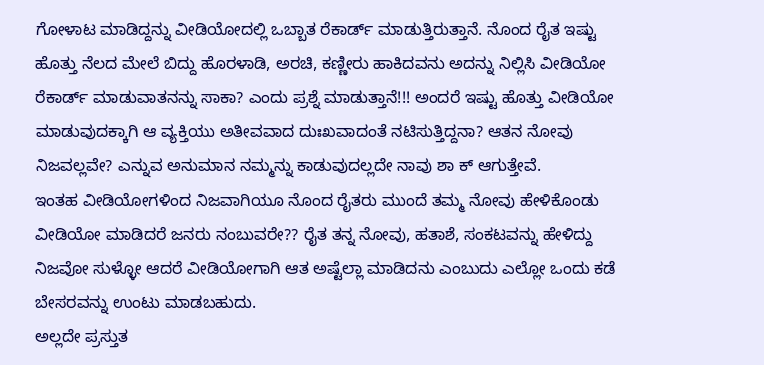ಗೋಳಾಟ ಮಾಡಿದ್ದನ್ನು ವೀಡಿಯೋದಲ್ಲಿ ಒಬ್ಬಾತ ರೆಕಾರ್ಡ್ ಮಾಡುತ್ತಿರುತ್ತಾನೆ. ನೊಂದ ರೈತ ಇಷ್ಟು ಹೊತ್ತು ನೆಲದ ಮೇಲೆ ಬಿದ್ದು ಹೊರಳಾಡಿ, ಅರಚಿ, ಕಣ್ಣೀರು ಹಾಕಿದವನು ಅದನ್ನು ನಿಲ್ಲಿಸಿ ವೀಡಿಯೋ ರೆಕಾರ್ಡ್ ಮಾಡುವಾತನನ್ನು ಸಾಕಾ? ಎಂದು ಪ್ರಶ್ನೆ ಮಾಡುತ್ತಾನೆ!!! ಅಂದರೆ ಇಷ್ಟು ಹೊತ್ತು ವೀಡಿಯೋ ಮಾಡುವುದಕ್ಕಾಗಿ ಆ ವ್ಯಕ್ತಿಯು ಅತೀವವಾದ ದುಃಖವಾದಂತೆ ನಟಿಸುತ್ತಿದ್ದನಾ? ಆತನ ನೋವು ನಿಜವಲ್ಲವೇ? ಎನ್ನುವ ಅನುಮಾನ ನಮ್ಮನ್ನು ಕಾಡುವುದಲ್ಲದೇ ನಾವು ಶಾ ಕ್ ಆಗುತ್ತೇವೆ.
ಇಂತಹ ವೀಡಿಯೋಗಳಿಂದ ನಿಜವಾಗಿಯೂ ನೊಂದ ರೈತರು ಮುಂದೆ ತಮ್ಮ ನೋವು ಹೇಳಿಕೊಂಡು ವೀಡಿಯೋ ಮಾಡಿದರೆ ಜನರು ನಂಬುವರೇ?? ರೈತ ತನ್ನ ನೋವು, ಹತಾಶೆ, ಸಂಕಟವನ್ನು ಹೇಳಿದ್ದು ನಿಜವೋ ಸುಳ್ಳೋ ಆದರೆ ವೀಡಿಯೋಗಾಗಿ ಆತ ಅಷ್ಟೆಲ್ಲಾ ಮಾಡಿದನು ಎಂಬುದು ಎಲ್ಲೋ ಒಂದು ಕಡೆ ಬೇಸರವನ್ನು ಉಂಟು ಮಾಡಬಹುದು.
ಅಲ್ಲದೇ ಪ್ರಸ್ತುತ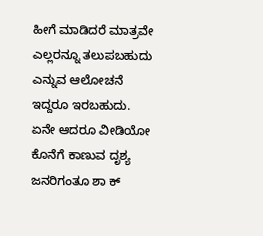ಹೀಗೆ ಮಾಡಿದರೆ ಮಾತ್ರವೇ ಎಲ್ಲರನ್ನೂ ತಲುಪಬಹುದು ಎನ್ನುವ ಆಲೋಚನೆ ಇದ್ದರೂ ಇರಬಹುದು. ಏನೇ ಆದರೂ ವೀಡಿಯೋ ಕೊನೆಗೆ ಕಾಣುವ ದೃಶ್ಯ ಜನರಿಗಂತೂ ಶಾ ಕ್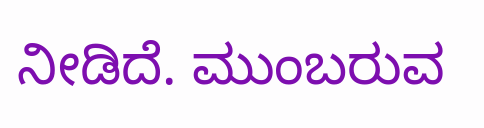ನೀಡಿದೆ. ಮುಂಬರುವ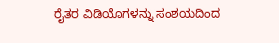ರೈತರ ವಿಡಿಯೊಗಳನ್ನು ಸಂಶಯದಿಂದ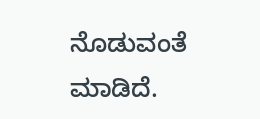ನೊಡುವಂತೆ ಮಾಡಿದೆ.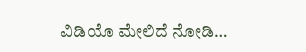ವಿಡಿಯೊ ಮೇಲಿದೆ ನೋಡಿ…